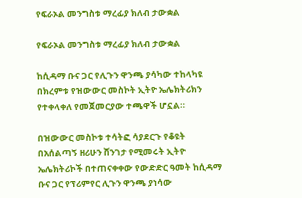የፍራኦል መንግስቱ ማረፊያ ክለብ ታውቋል

የፍራኦል መንግስቱ ማረፊያ ክለብ ታውቋል

ከሲዳማ ቡና ጋር የሊጉን ዋንጫ ያሳካው ተከላካዩ በክረምቱ የዝውውር መስኮት ኢትዮ ኤሌክትሪክን የተቀላቀለ የመጀመርያው ተጫዋች ሆኗል።

በዝውውር መስኮቱ ተሳትፎ ሳያደርጉ የቆዩት በአሰልጣኝ ዘሪሁን ሸንገታ የሚመሩት ኢትዮ ኤሌክትሪኮች በተጠናቀቀው የውድድር ዓመት ከሲዳማ ቡና ጋር የፕሪምየር ሊጉን ዋንጫ ያነሳው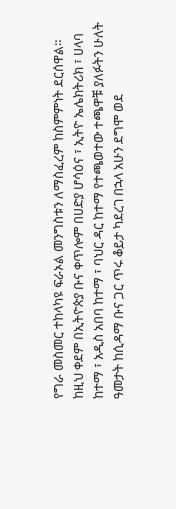የግራ መስመር ተከላካዩ ፍራኦል መንግስቱን ለማስፈረም ከስምምነት ደርሰዋል። ከዚህ ቀደም በኢትዮጵያ ቡና ቀጥሎም በሀድያ ሆሳዕና ፣ ኢትዮ ኤሌክትሪክ ፣ ሀላባ ከተማ ፣ አዲስ አበባ ከተማ ፣ ባህር ዳር ከተማ የተጫወተው ተጫዋቹ ያለፉትን ሁለት ዓመታት ከሲዳማ ቡና ጋር ጥሩ ቆይታ ካደረገ በኋላ አሁን ደግሞ ወደ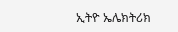ኢትዮ ኤሌክትሪክ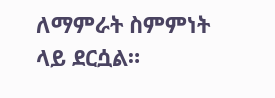ለማምራት ስምምነት ላይ ደርሷል።